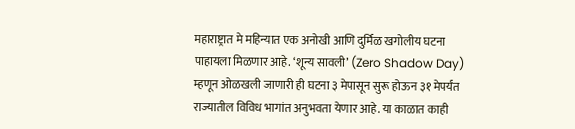महाराष्ट्रात मे महिन्यात एक अनोखी आणि दुर्मिळ खगोलीय घटना पाहायला मिळणार आहे. ‘शून्य सावली’ (Zero Shadow Day) म्हणून ओळखली जाणारी ही घटना ३ मेपासून सुरू होऊन ३१ मेपर्यंत राज्यातील विविध भागांत अनुभवता येणार आहे. या काळात काही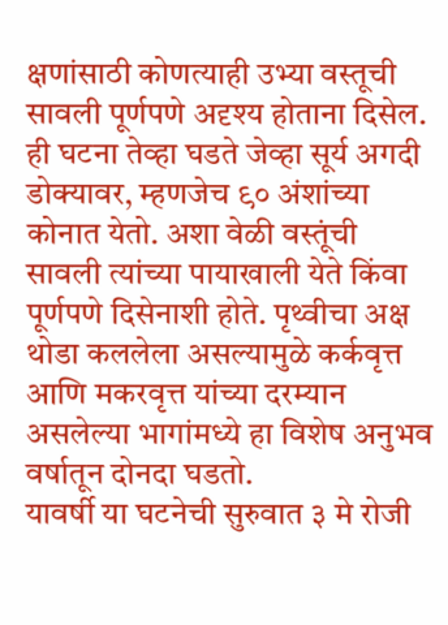क्षणांसाठी कोणत्याही उभ्या वस्तूची सावली पूर्णपणे अदृश्य होताना दिसेल.
ही घटना तेव्हा घडते जेव्हा सूर्य अगदी डोक्यावर, म्हणजेच ९० अंशांच्या कोनात येतो. अशा वेळी वस्तूंची सावली त्यांच्या पायाखाली येते किंवा पूर्णपणे दिसेनाशी होते. पृथ्वीचा अक्ष थोडा कललेला असल्यामुळे कर्कवृत्त आणि मकरवृत्त यांच्या दरम्यान असलेल्या भागांमध्ये हा विशेष अनुभव वर्षातून दोनदा घडतो.
यावर्षी या घटनेची सुरुवात ३ मे रोजी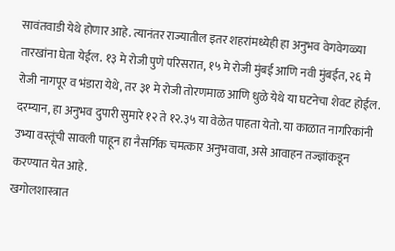सावंतवाडी येथे होणार आहे. त्यानंतर राज्यातील इतर शहरांमध्येही हा अनुभव वेगवेगळ्या तारखांना घेता येईल. १३ मे रोजी पुणे परिसरात, १५ मे रोजी मुंबई आणि नवी मुंबईत, २६ मे रोजी नागपूर व भंडारा येथे, तर ३१ मे रोजी तोरणमाळ आणि धुळे येथे या घटनेचा शेवट होईल.
दरम्यान, हा अनुभव दुपारी सुमारे १२ ते १२.३५ या वेळेत पाहता येतो. या काळात नागरिकांनी उभ्या वस्तूंची सावली पाहून हा नैसर्गिक चमत्कार अनुभवावा, असे आवाहन तज्ज्ञांकडून करण्यात येत आहे.
खगोलशास्त्रात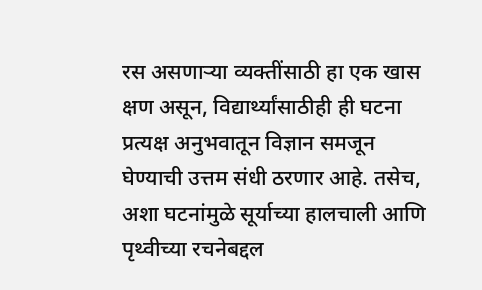रस असणाऱ्या व्यक्तींसाठी हा एक खास क्षण असून, विद्यार्थ्यांसाठीही ही घटना प्रत्यक्ष अनुभवातून विज्ञान समजून घेण्याची उत्तम संधी ठरणार आहे. तसेच, अशा घटनांमुळे सूर्याच्या हालचाली आणि पृथ्वीच्या रचनेबद्दल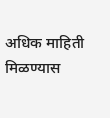अधिक माहिती मिळण्यास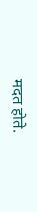मदत होते.